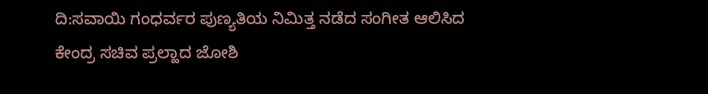ದಿ:ಸವಾಯಿ ಗಂಧರ್ವರ ಪುಣ್ಯತಿಯ ನಿಮಿತ್ತ ನಡೆದ ಸಂಗೀತ ಆಲಿಸಿದ ಕೇಂದ್ರ ಸಚಿವ ಪ್ರಲ್ಹಾದ ಜೋಶಿ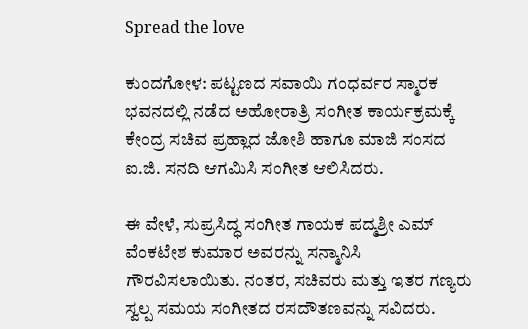Spread the love

ಕುಂದಗೋಳ: ಪಟ್ಟಣದ ಸವಾಯಿ ಗಂಧರ್ವರ ಸ್ಮಾರಕ ಭವನದಲ್ಲಿ ನಡೆದ ಅಹೋರಾತ್ರಿ ಸಂಗೀತ ಕಾರ್ಯಕ್ರಮಕ್ಕೆ ಕೇಂದ್ರ ಸಚಿವ ಪ್ರಹ್ಲಾದ ಜೋಶಿ ಹಾಗೂ ಮಾಜಿ ಸಂಸದ ಐ.ಜಿ. ಸನದಿ ಆಗಮಿಸಿ ಸಂಗೀತ ಆಲಿಸಿದರು.

ಈ ವೇಳೆ, ಸುಪ್ರಸಿದ್ಧ ಸಂಗೀತ ಗಾಯಕ ಪದ್ಮಶ್ರೀ ಎಮ್ ವೆಂಕಟೇಶ ಕುಮಾರ ಅವರನ್ನು ಸನ್ಮಾನಿಸಿ ಗೌರವಿಸಲಾಯಿತು. ನಂತರ, ಸಚಿವರು ಮತ್ತು ಇತರ ಗಣ್ಯರು ಸ್ವಲ್ಪ ಸಮಯ ಸಂಗೀತದ ರಸದೌತಣವನ್ನು ಸವಿದರು.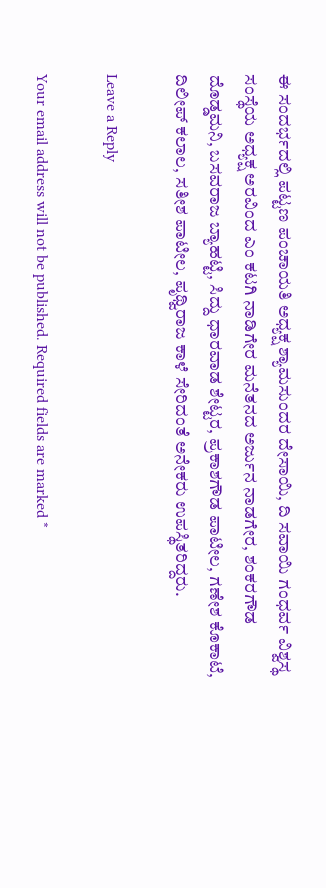ಈ ಸಂದರ್ಭದಲ್ಲಿ ಪಟ್ಟಣ ಪಂಚಾಯತಿ ಅಧ್ಯಕ್ಷ ಶ್ಯಾಮಸುಂದರ ದೇಸಾಯಿ, ದಿ ಸವಾಯಿ ಗಂಧರ್ವ ವಿಶ್ವಸ್ಥ ಸಂಸ್ಥೆಯ ಅಧ್ಯಕ್ಷ ಅರವಿಂದ ಎಂ ಕಟಗಿ ನಾಡಿಗೇರ ಮನೆತನದ ಅರ್ಜುನ ನಾಡಗೇರ, ಶಂಕರಗೌಡ ದೊಡ್ಡಮನಿ, ಬಸವರಾಜ ಬ್ಯಾಹಟ್ಟಿ, ಸಿದ್ದು ಧಾರವಾಡ ಶೇಟ್ಟರ, ಪ್ರಕಾಶಗೌಡ ಪಾಟೀಲ, ಗಣೇಶ ಕೊಕಾಟೆ, ದಿಲೀಪ್ ಕಲಾಲ, ಸತೀಶ ಪಾಟೀಲ, ಪೃಥ್ವಿರಾಜ ಕಾಳೆ ಸೇರಿದಂತೆ ಅನೇಕರು ಉಪಸ್ಥಿತರಿದ್ದರು.

Leave a Reply

Your email address will not be published. Required fields are marked *